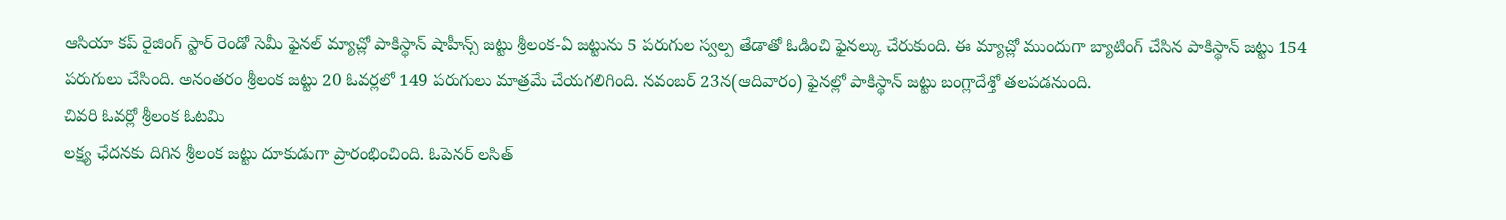ఆసియా కప్ రైజింగ్ స్టార్ రెండో సెమీ ఫైనల్ మ్యాచ్లో పాకిస్థాన్ షాహీన్స్ జట్టు శ్రీలంక-ఏ జట్టును 5 పరుగుల స్వల్ప తేడాతో ఓడించి ఫైనల్కు చేరుకుంది. ఈ మ్యాచ్లో ముందుగా బ్యాటింగ్ చేసిన పాకిస్థాన్ జట్టు 154 పరుగులు చేసింది. అనంతరం శ్రీలంక జట్టు 20 ఓవర్లలో 149 పరుగులు మాత్రమే చేయగలిగింది. నవంబర్ 23న(ఆదివారం) ఫైనల్లో పాకిస్థాన్ జట్టు బంగ్లాదేశ్తో తలపడనుంది.
చివరి ఓవర్లో శ్రీలంక ఓటమి
లక్ష్య ఛేదనకు దిగిన శ్రీలంక జట్టు దూకుడుగా ప్రారంభించింది. ఓపెనర్ లసిత్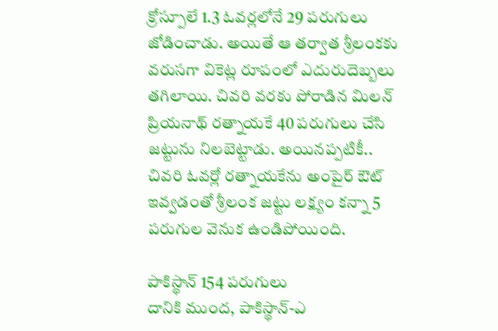క్రోస్పూలే 1.3 ఓవర్లలోనే 29 పరుగులు జోడించాడు. అయితే ఆ తర్వాత శ్రీలంకకు వరుసగా వికెట్ల రూపంలో ఎదురుదెబ్బలు తగిలాయి. చివరి వరకు పోరాడిన మిలన్ ప్రియనాథ్ రత్నాయకే 40 పరుగులు చేసి జట్టును నిలబెట్టాడు. అయినప్పటికీ.. చివరి ఓవర్లో రత్నాయకేను అంపైర్ ఔట్ ఇవ్వడంతో శ్రీలంక జట్టు లక్ష్యం కన్నా 5 పరుగుల వెనుక ఉండిపోయింది.

పాకిస్థాన్ 154 పరుగులు
దానికి ముంద, పాకిస్థాన్-ఎ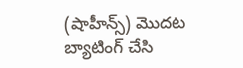(షాహీన్స్) మొదట బ్యాటింగ్ చేసి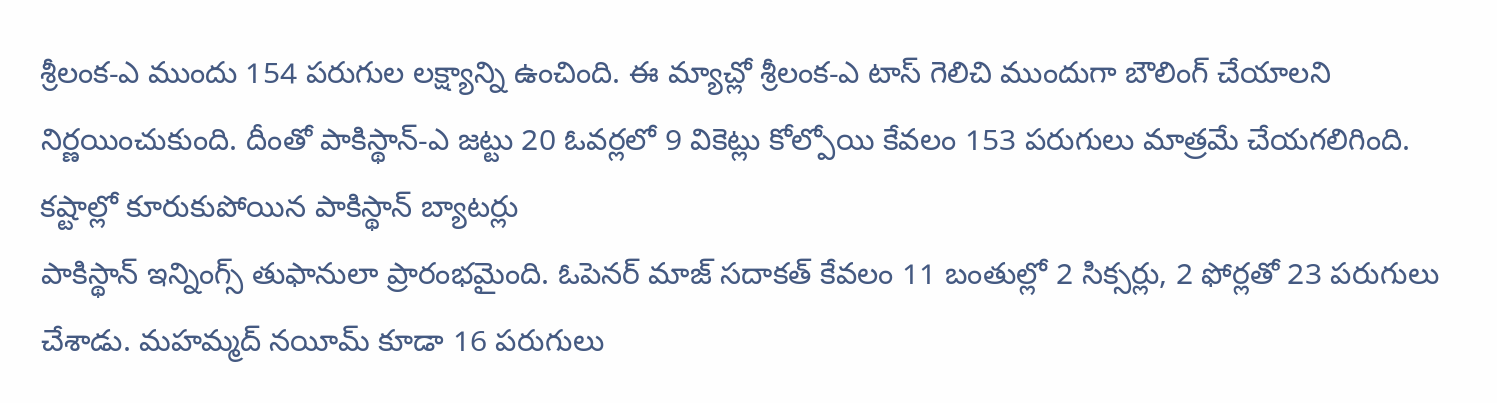శ్రీలంక-ఎ ముందు 154 పరుగుల లక్ష్యాన్ని ఉంచింది. ఈ మ్యాచ్లో శ్రీలంక-ఎ టాస్ గెలిచి ముందుగా బౌలింగ్ చేయాలని నిర్ణయించుకుంది. దీంతో పాకిస్థాన్-ఎ జట్టు 20 ఓవర్లలో 9 వికెట్లు కోల్పోయి కేవలం 153 పరుగులు మాత్రమే చేయగలిగింది.
కష్టాల్లో కూరుకుపోయిన పాకిస్థాన్ బ్యాటర్లు
పాకిస్థాన్ ఇన్నింగ్స్ తుఫానులా ప్రారంభమైంది. ఓపెనర్ మాజ్ సదాకత్ కేవలం 11 బంతుల్లో 2 సిక్సర్లు, 2 ఫోర్లతో 23 పరుగులు చేశాడు. మహమ్మద్ నయీమ్ కూడా 16 పరుగులు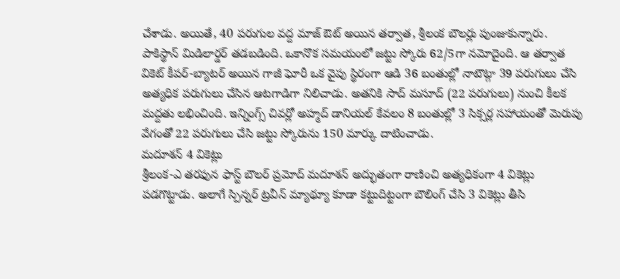చేశాడు. అయితే, 40 పరుగుల వద్ద మాజ్ ఔట్ అయిన తర్వాత, శ్రీలంక బౌలర్లు పుంజుకున్నారు. పాకిస్థాన్ మిడిలార్డర్ తడబడింది. ఒకానొక సమయంలో జట్టు స్కోరు 62/5గా నమోదైంది. ఆ తర్వాత వికెట్ కీపర్-బ్యాటర్ అయిన గాజీ ఘోరీ ఒక వైపు స్థిరంగా ఆడి 36 బంతుల్లో నాటౌట్గా 39 పరుగులు చేసి అత్యధిక పరుగులు చేసిన ఆటగాడిగా నిలిచాడు. అతనికి సాద్ మసూద్ (22 పరుగులు) నుంచి కీలక మద్దతు లభించింది. ఇన్నింగ్స్ చివర్లో అహ్మద్ డానియల్ కేవలం 8 బంతుల్లో 3 సిక్సర్ల సహాయంతో మెరుపు వేగంతో 22 పరుగులు చేసి జట్టు స్కోరును 150 మార్కు దాటించాడు.
మదూశన్ 4 వికెట్లు
శ్రీలంక-ఎ తరఫున ఫాస్ట్ బౌలర్ ప్రమోద్ మదూశన్ అద్భుతంగా రాణించి అత్యధికంగా 4 వికెట్లు పడగొట్టాడు. అలాగే స్పిన్నర్ ట్రవీన్ మ్యాథ్యూ కూడా కట్టుదిట్టంగా బౌలింగ్ చేసి 3 వికెట్లు తీసి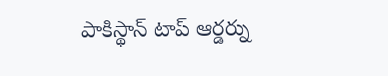పాకిస్థాన్ టాప్ ఆర్డర్ను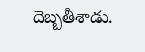దెబ్బతీశాడు.